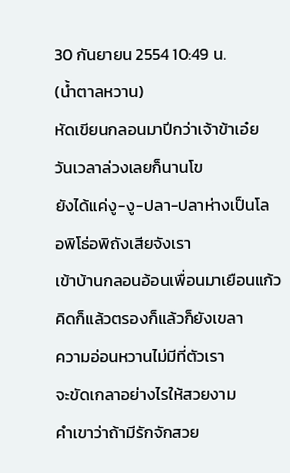30 กันยายน 2554 10:49 น.
(น้ำตาลหวาน)
หัดเขียนกลอนมาปีกว่าเจ้าข้าเอ๋ย
วันเวลาล่วงเลยก็นานโข
ยังได้แค่งู-งู-ปลา-ปลาห่างเป็นโล
อพิโธ่อพิถังเสียจังเรา
เข้าบ้านกลอนอ้อนเพื่อนมาเยือนแก้ว
คิดก็แล้วตรองก็แล้วก็ยังเขลา
ความอ่อนหวานไม่มีที่ตัวเรา
จะขัดเกลาอย่างไรให้สวยงาม
คำเขาว่าถ้ามีรักจักสวย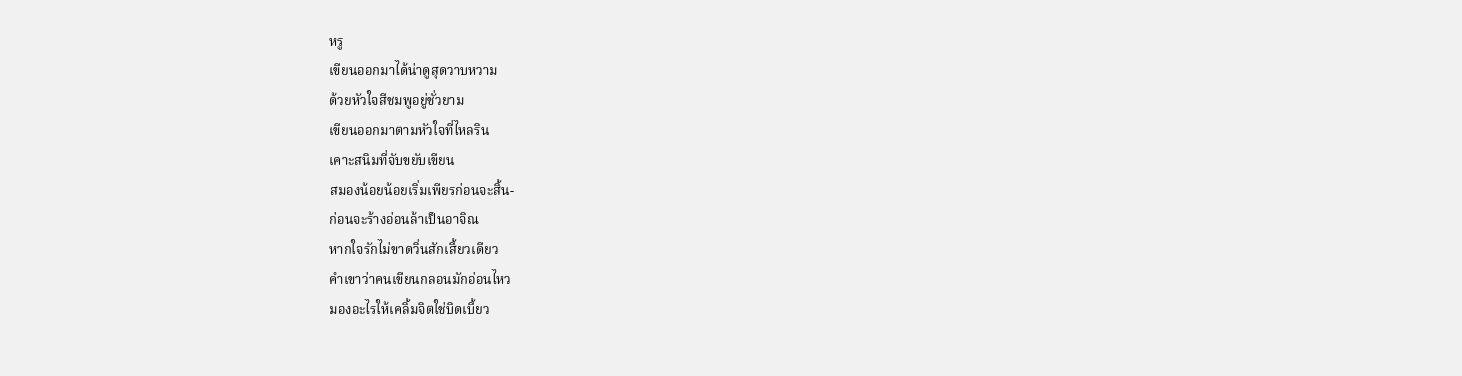หรู
เขียนออกมาได้น่าดูสุดวาบหวาม
ด้วยหัวใจสีชมพูอยู่ชั่วยาม
เขียนออกมาตามหัวใจที่ไหลริน
เคาะสนิมที่จับขยับเขียน
สมองน้อยน้อยเริ่มเพียรก่อนจะสิ้น-
ก่อนจะร้างอ่อนล้าเป็นอาจิณ
หากใจรักไม่ขาดวิ่นสักเสี้ยวเดียว
คำเขาว่าคนเขียนกลอนมักอ่อนไหว
มองอะไรให้เคลิ้มจิตใช่บิดเบี้ยว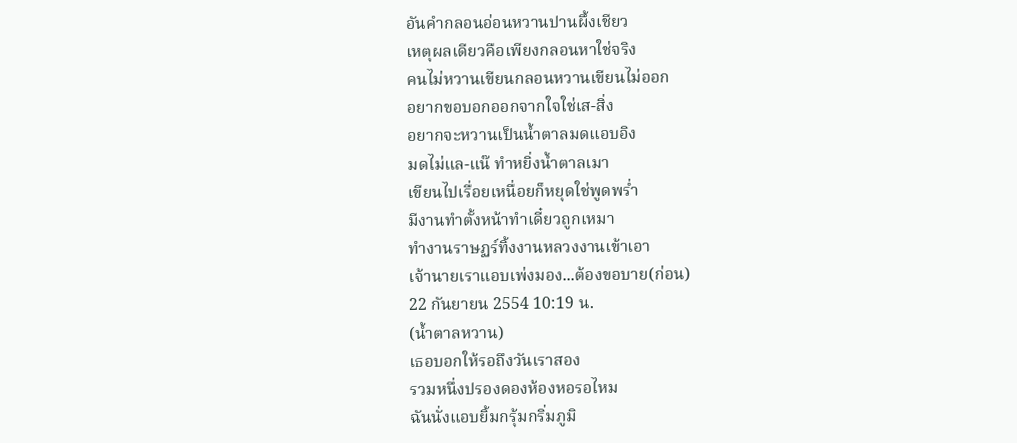อันคำกลอนอ่อนหวานปานผึ้งเชียว
เหตุผลเดียวคือเพียงกลอนหาใช่จริง
คนไม่หวานเขียนกลอนหวานเขียนไม่ออก
อยากขอบอกออกจากใจใช่เส-สิ่ง
อยากจะหวานเป็นน้ำตาลมดแอบอิง
มดไม่แล-แน๊ ทำหยิ่งน้ำตาลเมา
เขียนไปเรื่อยเหนื่อยก็หยุดใช่พูดพร่ำ
มีงานทำตั้งหน้าทำเดี๋ยวถูกเหมา
ทำงานราษฏร์ทิ้งงานหลวงงานเข้าเอา
เจ้านายเราแอบเพ่งมอง...ต้องขอบาย(ก่อน)
22 กันยายน 2554 10:19 น.
(น้ำตาลหวาน)
เธอบอกให้รอถึงวันเราสอง
รวมหนึ่งปรองดองห้องหอรอไหม
ฉันนั่งแอบยิ้มกรุ้มกริ่มภูมิ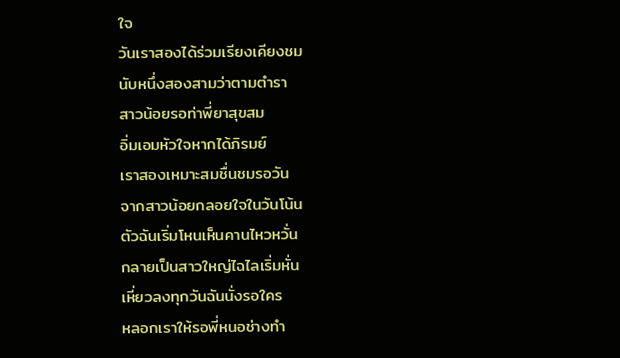ใจ
วันเราสองได้ร่วมเรียงเคียงชม
นับหนึ่งสองสามว่าตามตำรา
สาวน้อยรอท่าพี่ยาสุขสม
อิ่มเอมหัวใจหากได้ภิรมย์
เราสองเหมาะสมชื่นชมรอวัน
จากสาวน้อยกลอยใจในวันโน้น
ตัวฉันเริ่มโหนเห็นคานไหวหวั่น
กลายเป็นสาวใหญ่ไฉไลเริ่มหั่น
เหี่ยวลงทุกวันฉันนั่งรอใคร
หลอกเราให้รอพี่หนอช่างทำ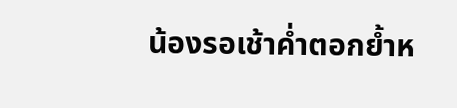น้องรอเช้าค่ำตอกย้ำห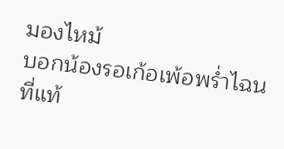มองไหม้
บอกน้องรอเก้อเพ้อพร่ำไฉน
ที่แท้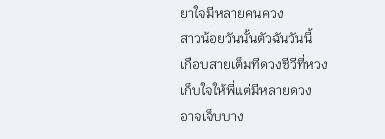ยาใจมีหลายคนควง
สาวน้อยวันนั้นตัวฉันวันนี้
เกือบสายเต็มทีดวงชีวีที่หวง
เก็บใจให้พี่แต่มีหลายดวง
อาจเจ็บบาง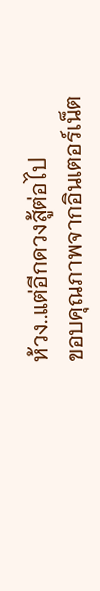ห้วง..แต่อีกดวงสู้ต่อไป
ขอบคุณภาพจากอินเตอร์เน็ต